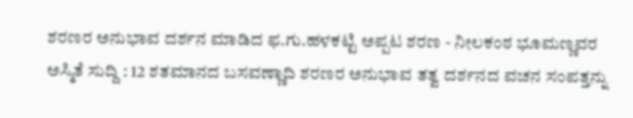ಶರಣರ ಅನುಭಾವ ದರ್ಶನ ಮಾಡಿದ ಫ.ಗು.ಹಳಕಟ್ಟಿ ಅಪ್ಪಟ ಶರಣ - ನೀಲಕಂಠ ಭೂಮಣ್ಣವರ
ಅಸ್ಮಿತೆ ಸುದ್ದಿ : 12 ಶತಮಾನದ ಬಸವಣ್ಣಾದಿ ಶರಣರ ಅನುಭಾವ ತತ್ವ ದರ್ಶನದ ವಚನ ಸಂಪತ್ತನ್ನು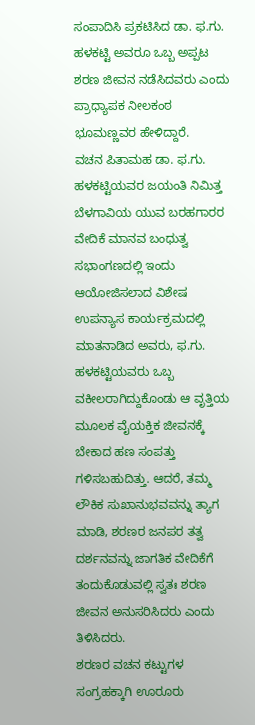ಸಂಪಾದಿಸಿ ಪ್ರಕಟಿಸಿದ ಡಾ. ಫ.ಗು. ಹಳಕಟ್ಟಿ ಅವರೂ ಒಬ್ಬ ಅಪ್ಪಟ ಶರಣ ಜೀವನ ನಡೆಸಿದವರು ಎಂದು ಪ್ರಾಧ್ಯಾಪಕ ನೀಲಕಂಠ ಭೂಮಣ್ಣವರ ಹೇಳಿದ್ದಾರೆ.
ವಚನ ಪಿತಾಮಹ ಡಾ. ಫ.ಗು. ಹಳಕಟ್ಟಿಯವರ ಜಯಂತಿ ನಿಮಿತ್ತ ಬೆಳಗಾವಿಯ ಯುವ ಬರಹಗಾರರ ವೇದಿಕೆ ಮಾನವ ಬಂಧುತ್ವ ಸಭಾಂಗಣದಲ್ಲಿ ಇಂದು ಆಯೋಜಿಸಲಾದ ವಿಶೇಷ ಉಪನ್ಯಾಸ ಕಾರ್ಯಕ್ರಮದಲ್ಲಿ ಮಾತನಾಡಿದ ಅವರು, ಫ.ಗು. ಹಳಕಟ್ಟಿಯವರು ಒಬ್ಬ ವಕೀಲರಾಗಿದ್ದುಕೊಂಡು ಆ ವೃತ್ತಿಯ ಮೂಲಕ ವೈಯಕ್ತಿಕ ಜೀವನಕ್ಕೆ ಬೇಕಾದ ಹಣ ಸಂಪತ್ತು ಗಳಿಸಬಹುದಿತ್ತು. ಆದರೆ, ತಮ್ಮ ಲೌಕಿಕ ಸುಖಾನುಭವವನ್ನು ತ್ಯಾಗ ಮಾಡಿ, ಶರಣರ ಜನಪರ ತತ್ವ ದರ್ಶನವನ್ನು ಜಾಗತಿಕ ವೇದಿಕೆಗೆ ತಂದುಕೊಡುವಲ್ಲಿ ಸ್ವತಃ ಶರಣ ಜೀವನ ಅನುಸರಿಸಿದರು ಎಂದು ತಿಳಿಸಿದರು.
ಶರಣರ ವಚನ ಕಟ್ಟುಗಳ ಸಂಗ್ರಹಕ್ಕಾಗಿ ಊರೂರು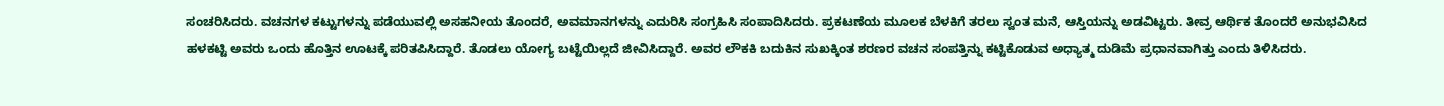ಸಂಚರಿಸಿದರು. ವಚನಗಳ ಕಟ್ಟುಗಳನ್ನು ಪಡೆಯುವಲ್ಲಿ ಅಸಹನೀಯ ತೊಂದರೆ, ಅವಮಾನಗಳನ್ನು ಎದುರಿಸಿ ಸಂಗ್ರಹಿಸಿ ಸಂಪಾದಿಸಿದರು. ಪ್ರಕಟಣೆಯ ಮೂಲಕ ಬೆಳಕಿಗೆ ತರಲು ಸ್ವಂತ ಮನೆ, ಆಸ್ತಿಯನ್ನು ಅಡವಿಟ್ಟರು. ತೀವ್ರ ಆರ್ಥಿಕ ತೊಂದರೆ ಅನುಭವಿಸಿದ ಹಳಕಟ್ಟಿ ಅವರು ಒಂದು ಹೊತ್ತಿನ ಊಟಕ್ಕೆ ಪರಿತಪಿಸಿದ್ದಾರೆ. ತೊಡಲು ಯೋಗ್ಯ ಬಟ್ಟೆಯಿಲ್ಲದೆ ಜೀವಿಸಿದ್ದಾರೆ. ಅವರ ಲೌಕಕಿ ಬದುಕಿನ ಸುಖಕ್ಕಿಂತ ಶರಣರ ವಚನ ಸಂಪತ್ತಿನ್ನು ಕಟ್ಟಿಕೊಡುವ ಅಧ್ಯಾತ್ಮ ದುಡಿಮೆ ಪ್ರಧಾನವಾಗಿತ್ತು ಎಂದು ತಿಳಿಸಿದರು.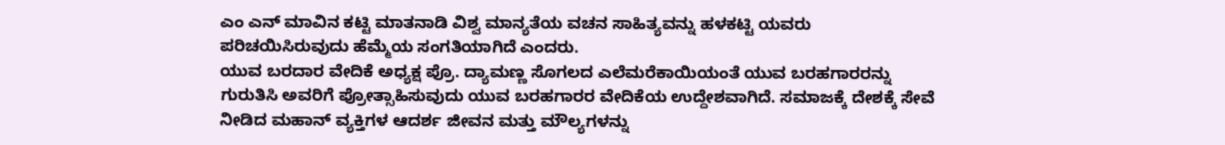ಎಂ ಎನ್ ಮಾವಿನ ಕಟ್ಟಿ ಮಾತನಾಡಿ ವಿಶ್ವ ಮಾನ್ಯತೆಯ ವಚನ ಸಾಹಿತ್ಯವನ್ನು ಹಳಕಟ್ಟಿ ಯವರು ಪರಿಚಯಿಸಿರುವುದು ಹೆಮ್ಮೆಯ ಸಂಗತಿಯಾಗಿದೆ ಎಂದರು.
ಯುವ ಬರದಾರ ವೇದಿಕೆ ಅಧ್ಯಕ್ಷ ಪ್ರೊ. ದ್ಯಾಮಣ್ಣ ಸೊಗಲದ ಎಲೆಮರೆಕಾಯಿಯಂತೆ ಯುವ ಬರಹಗಾರರನ್ನು ಗುರುತಿಸಿ ಅವರಿಗೆ ಪ್ರೋತ್ಸಾಹಿಸುವುದು ಯುವ ಬರಹಗಾರರ ವೇದಿಕೆಯ ಉದ್ದೇಶವಾಗಿದೆ. ಸಮಾಜಕ್ಕೆ ದೇಶಕ್ಕೆ ಸೇವೆ ನೀಡಿದ ಮಹಾನ್ ವ್ಯಕ್ತಿಗಳ ಆದರ್ಶ ಜೀವನ ಮತ್ತು ಮೌಲ್ಯಗಳನ್ನು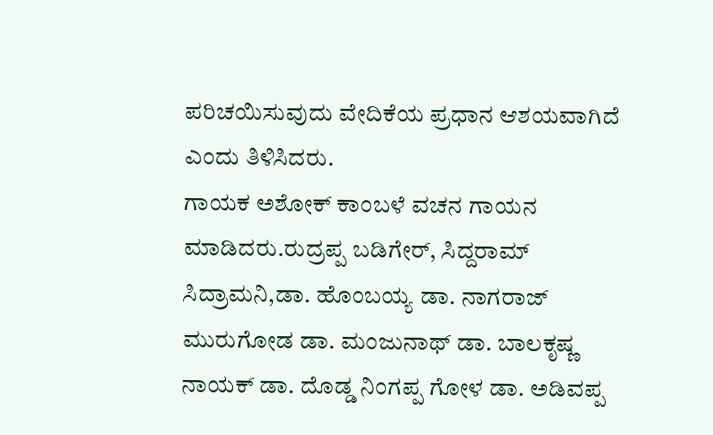ಪರಿಚಯಿಸುವುದು ವೇದಿಕೆಯ ಪ್ರಧಾನ ಆಶಯವಾಗಿದೆ ಎಂದು ತಿಳಿಸಿದರು.
ಗಾಯಕ ಅಶೋಕ್ ಕಾಂಬಳೆ ವಚನ ಗಾಯನ ಮಾಡಿದರು.ರುದ್ರಪ್ಪ ಬಡಿಗೇರ್, ಸಿದ್ದರಾಮ್ ಸಿದ್ರಾಮನಿ,ಡಾ. ಹೊಂಬಯ್ಯ ಡಾ. ನಾಗರಾಜ್ ಮುರುಗೋಡ ಡಾ. ಮಂಜುನಾಥ್ ಡಾ. ಬಾಲಕೃಷ್ಣ ನಾಯಕ್ ಡಾ. ದೊಡ್ಡ ನಿಂಗಪ್ಪ ಗೋಳ ಡಾ. ಅಡಿವಪ್ಪ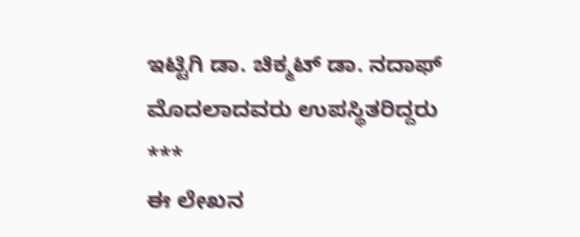ಇಟ್ಟಿಗಿ ಡಾ. ಚಿಕ್ಮಟ್ ಡಾ. ನದಾಫ್ ಮೊದಲಾದವರು ಉಪಸ್ಥಿತರಿದ್ದರು
***
ಈ ಲೇಖನ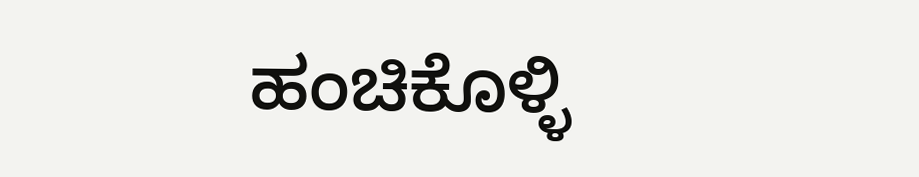ಹಂಚಿಕೊಳ್ಳಿ